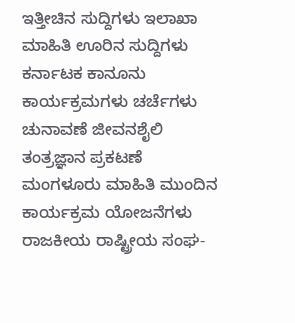ಇತ್ತೀಚಿನ ಸುದ್ದಿಗಳು ಇಲಾಖಾ ಮಾಹಿತಿ ಊರಿನ ಸುದ್ದಿಗಳು ಕರ್ನಾಟಕ ಕಾನೂನು ಕಾರ್ಯಕ್ರಮಗಳು ಚರ್ಚೆಗಳು ಚುನಾವಣೆ ಜೀವನಶೈಲಿ ತಂತ್ರಜ್ಞಾನ ಪ್ರಕಟಣೆ ಮಂಗಳೂರು ಮಾಹಿತಿ ಮುಂದಿನ ಕಾರ್ಯಕ್ರಮ ಯೋಜನೆಗಳು ರಾಜಕೀಯ ರಾಷ್ಟ್ರೀಯ ಸಂಘ-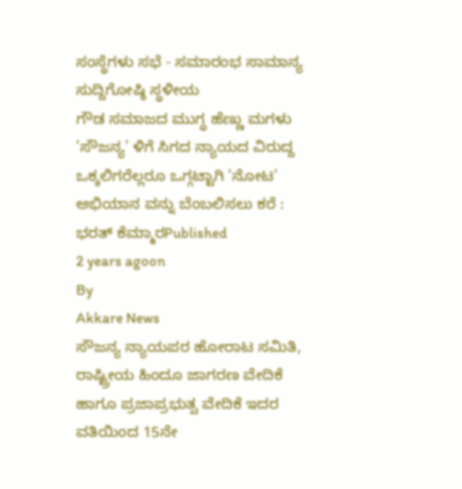ಸಂಸ್ಥೆಗಳು ಸಭೆ - ಸಮಾರಂಭ ಸಾಮಾನ್ಯ ಸುದ್ದಿಗೋಷ್ಠಿ ಸ್ಥಳೀಯ
ಗೌಡ ಸಮಾಜದ ಮುಗ್ಧ ಹೆಣ್ಣು ಮಗಳು 'ಸೌಜನ್ಯ' ಳಿಗೆ ಸಿಗದ ನ್ಯಾಯದ ವಿರುದ್ದ ಒಕ್ಕಲಿಗರೆಲ್ಲರೂ ಒಗ್ಗಟ್ಟಾಗಿ 'ನೋಟ' ಅಭಿಯಾನ ವನ್ನು ಬೆಂಬಲಿಸಲು ಕರೆ : ಭರತ್ ಕೆಮ್ಮಾರPublished
2 years agoon
By
Akkare News
ಸೌಜನ್ಯ ನ್ಯಾಯಪರ ಹೋರಾಟ ಸಮಿತಿ, ರಾಷ್ಟ್ರೀಯ ಹಿಂದೂ ಜಾಗರಣ ವೇದಿಕೆ ಹಾಗೂ ಪ್ರಜಾಪ್ರಭುತ್ವ ವೇದಿಕೆ ಇದರ ವತಿಯಿಂದ 15ನೇ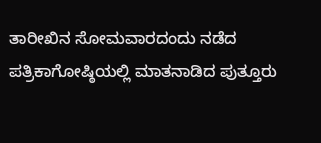ತಾರೀಖಿನ ಸೋಮವಾರದಂದು ನಡೆದ ಪತ್ರಿಕಾಗೋಷ್ಠಿಯಲ್ಲಿ ಮಾತನಾಡಿದ ಪುತ್ತೂರು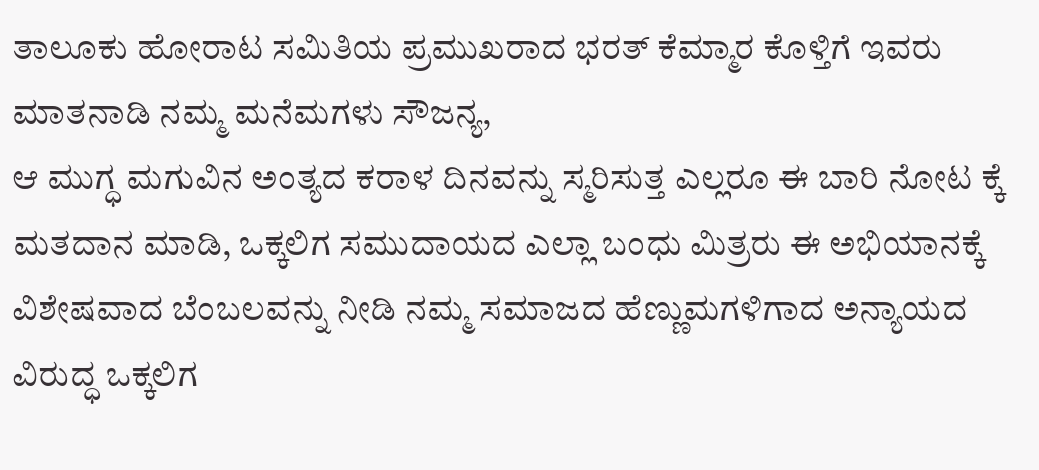ತಾಲೂಕು ಹೋರಾಟ ಸಮಿತಿಯ ಪ್ರಮುಖರಾದ ಭರತ್ ಕೆಮ್ಮಾರ ಕೊಳ್ತಿಗೆ ಇವರು ಮಾತನಾಡಿ ನಮ್ಮ ಮನೆಮಗಳು ಸೌಜನ್ಯ,
ಆ ಮುಗ್ಧ ಮಗುವಿನ ಅಂತ್ಯದ ಕರಾಳ ದಿನವನ್ನು ಸ್ಮರಿಸುತ್ತ ಎಲ್ಲರೂ ಈ ಬಾರಿ ನೋಟ ಕ್ಕೆ ಮತದಾನ ಮಾಡಿ, ಒಕ್ಕಲಿಗ ಸಮುದಾಯದ ಎಲ್ಲಾ ಬಂಧು ಮಿತ್ರರು ಈ ಅಭಿಯಾನಕ್ಕೆ ವಿಶೇಷವಾದ ಬೆಂಬಲವನ್ನು ನೀಡಿ ನಮ್ಮ ಸಮಾಜದ ಹೆಣ್ಣುಮಗಳಿಗಾದ ಅನ್ಯಾಯದ ವಿರುದ್ಧ ಒಕ್ಕಲಿಗ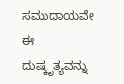ಸಮುದಾಯವೇ ಈ ದುಷ್ಕೃತ್ಯವನ್ನು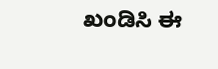ಖಂಡಿಸಿ ಈ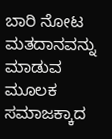ಬಾರಿ ನೋಟ ಮತದಾನವನ್ನು ಮಾಡುವ ಮೂಲಕ ಸಮಾಜಕ್ಕಾದ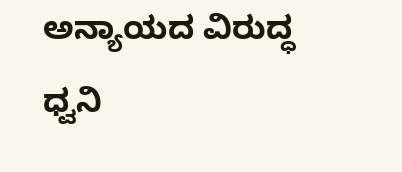ಅನ್ಯಾಯದ ವಿರುದ್ಧ ಧ್ವನಿ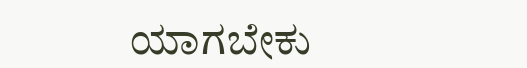ಯಾಗಬೇಕು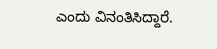ಎಂದು ವಿನಂತಿಸಿದ್ದಾರೆ.